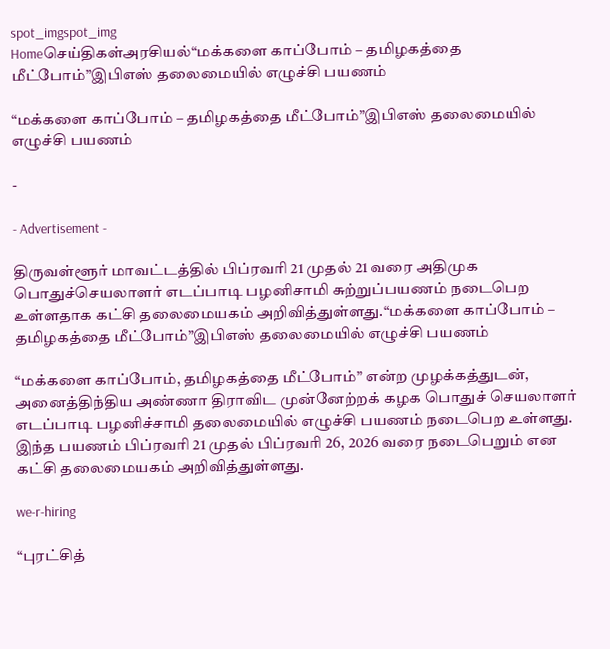spot_imgspot_img
Homeசெய்திகள்அரசியல்“மக்களை காப்போம் – தமிழகத்தை மீட்போம்”இபிஎஸ் தலைமையில் எழுச்சி பயணம்

“மக்களை காப்போம் – தமிழகத்தை மீட்போம்”இபிஎஸ் தலைமையில் எழுச்சி பயணம்

-

- Advertisement -

திருவள்ளூர் மாவட்டத்தில் பிப்ரவரி 21 முதல் 21 வரை அதிமுக பொதுச்செயலாளர் எடப்பாடி பழனிசாமி சுற்றுப்பயணம் நடைபெற உள்ளதாக கட்சி தலைமையகம் அறிவித்துள்ளது.“மக்களை காப்போம் – தமிழகத்தை மீட்போம்”இபிஎஸ் தலைமையில் எழுச்சி பயணம்

“மக்களை காப்போம், தமிழகத்தை மீட்போம்” என்ற முழக்கத்துடன், அனைத்திந்திய அண்ணா திராவிட முன்னேற்றக் கழக பொதுச் செயலாளர் எடப்பாடி பழனிச்சாமி தலைமையில் எழுச்சி பயணம் நடைபெற உள்ளது. இந்த பயணம் பிப்ரவரி 21 முதல் பிப்ரவரி 26, 2026 வரை நடைபெறும் என கட்சி தலைமையகம் அறிவித்துள்ளது.

we-r-hiring

“புரட்சித்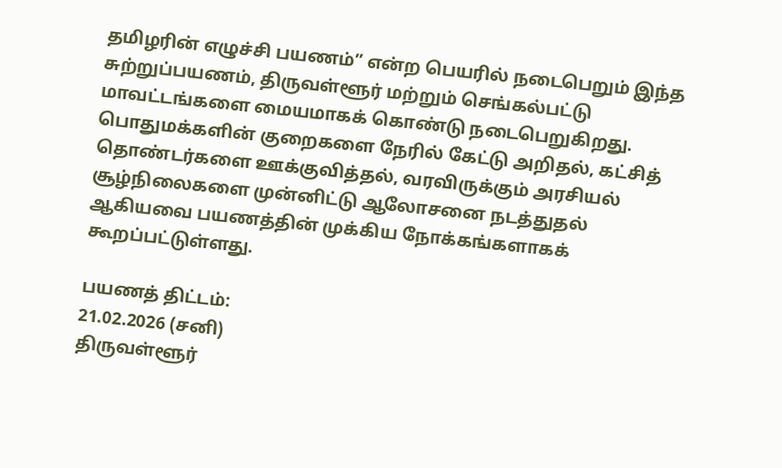தமிழரின் எழுச்சி பயணம்” என்ற பெயரில் நடைபெறும் இந்த சுற்றுப்பயணம், திருவள்ளூர் மற்றும் செங்கல்பட்டு மாவட்டங்களை மையமாகக் கொண்டு நடைபெறுகிறது. பொதுமக்களின் குறைகளை நேரில் கேட்டு அறிதல், கட்சித் தொண்டர்களை ஊக்குவித்தல், வரவிருக்கும் அரசியல் சூழ்நிலைகளை முன்னிட்டு ஆலோசனை நடத்துதல் ஆகியவை பயணத்தின் முக்கிய நோக்கங்களாகக் கூறப்பட்டுள்ளது.

பயணத் திட்டம்:
21.02.2026 (சனி)
திருவள்ளூர்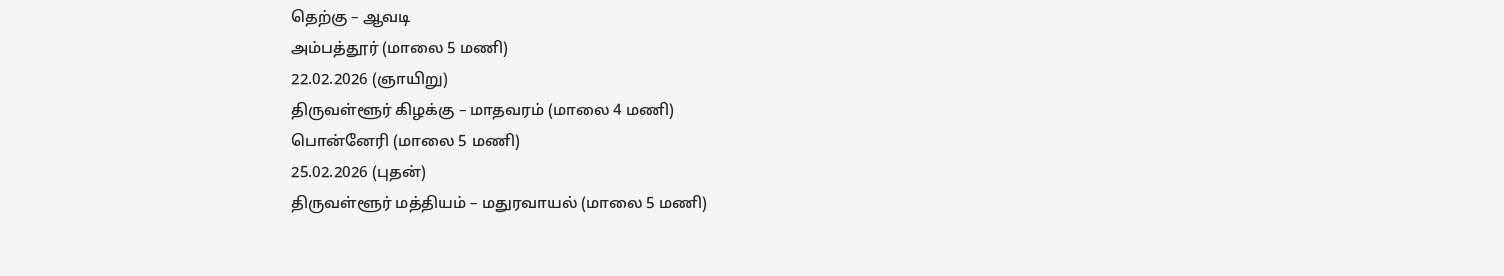தெற்கு – ஆவடி
அம்பத்தூர் (மாலை 5 மணி)
22.02.2026 (ஞாயிறு)
திருவள்ளூர் கிழக்கு – மாதவரம் (மாலை 4 மணி)
பொன்னேரி (மாலை 5 மணி)
25.02.2026 (புதன்)
திருவள்ளூர் மத்தியம் – மதுரவாயல் (மாலை 5 மணி)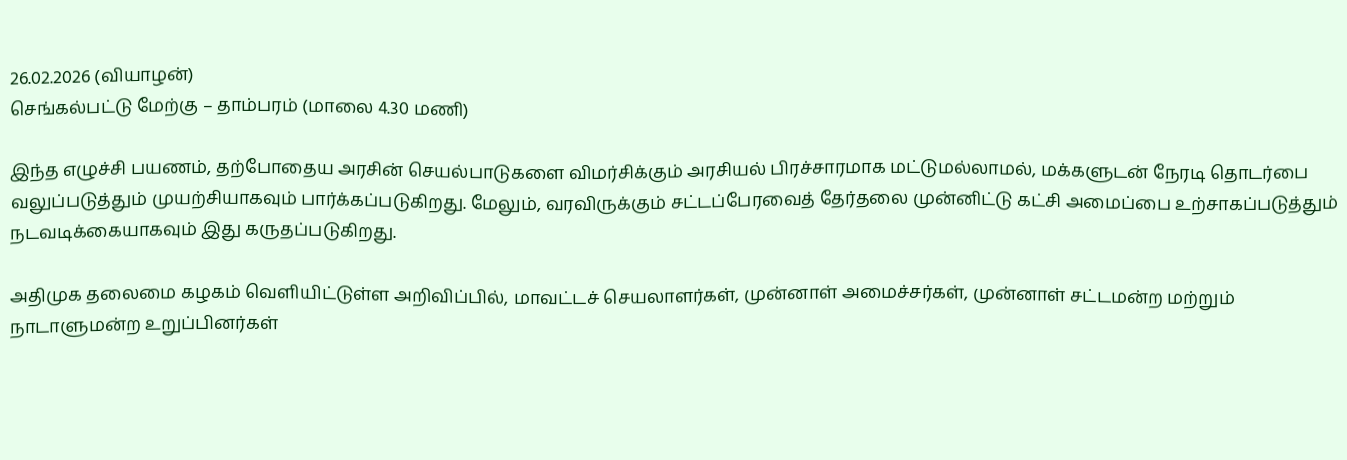26.02.2026 (வியாழன்)
செங்கல்பட்டு மேற்கு – தாம்பரம் (மாலை 4.30 மணி)

இந்த எழுச்சி பயணம், தற்போதைய அரசின் செயல்பாடுகளை விமர்சிக்கும் அரசியல் பிரச்சாரமாக மட்டுமல்லாமல், மக்களுடன் நேரடி தொடர்பை வலுப்படுத்தும் முயற்சியாகவும் பார்க்கப்படுகிறது. மேலும், வரவிருக்கும் சட்டப்பேரவைத் தேர்தலை முன்னிட்டு கட்சி அமைப்பை உற்சாகப்படுத்தும் நடவடிக்கையாகவும் இது கருதப்படுகிறது.

அதிமுக தலைமை கழகம் வெளியிட்டுள்ள அறிவிப்பில், மாவட்டச் செயலாளர்கள், முன்னாள் அமைச்சர்கள், முன்னாள் சட்டமன்ற மற்றும் நாடாளுமன்ற உறுப்பினர்கள்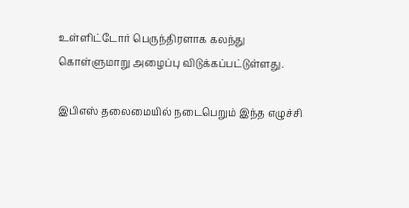உள்ளிட்டோர் பெருந்திரளாக கலந்து கொள்ளுமாறு அழைப்பு விடுக்கப்பட்டுள்ளது.

இபிஎஸ் தலைமையில் நடைபெறும் இந்த எழுச்சி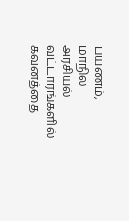பயணம், மாநில அரசியல் வட்டாரங்களில் கவனத்தை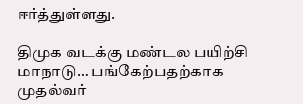ஈர்த்துள்ளது.

திமுக வடக்கு மண்டல பயிற்சி மாநாடு… பங்கேற்பதற்காக முதல்வர்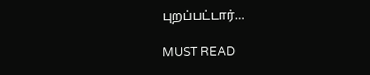புறப்பட்டார்…

MUST READ